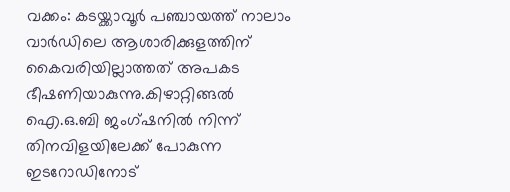വക്കം: കടയ്ക്കാവൂർ പഞ്ചായത്ത് നാലാം വാർഡിലെ ആശാരിക്കുളത്തിന് കൈവരിയില്ലാത്തത് അപകട ഭീഷണിയാകുന്നു.കിഴാറ്റിങ്ങൽ ഐ.ഒ.ബി ജംഗ്ഷനിൽ നിന്ന് തിനവിളയിലേക്ക് പോകുന്ന ഇടറോഡിനോട്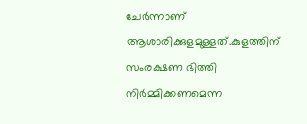ചേർന്നാണ് ആശാരിക്കുളമുള്ളത്.കുളത്തിന് സംരക്ഷണ ഭിത്തി നിർമ്മിക്കണമെന്ന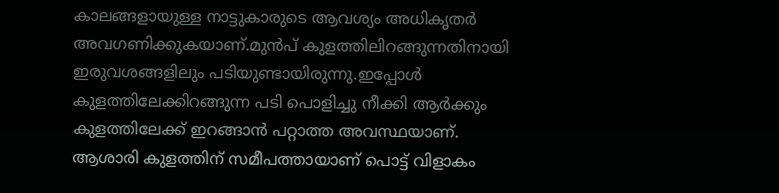കാലങ്ങളായുള്ള നാട്ടുകാരുടെ ആവശ്യം അധികൃതർ അവഗണിക്കുകയാണ്.മുൻപ് കുളത്തിലിറങ്ങുന്നതിനായി ഇരുവശങ്ങളിലും പടിയുണ്ടായിരുന്നു.ഇപ്പോൾ കുളത്തിലേക്കിറങ്ങുന്ന പടി പൊളിച്ചു നീക്കി ആർക്കും കുളത്തിലേക്ക് ഇറങ്ങാൻ പറ്റാത്ത അവസ്ഥയാണ്.
ആശാരി കുളത്തിന് സമീപത്തായാണ് പൊട്ട് വിളാകം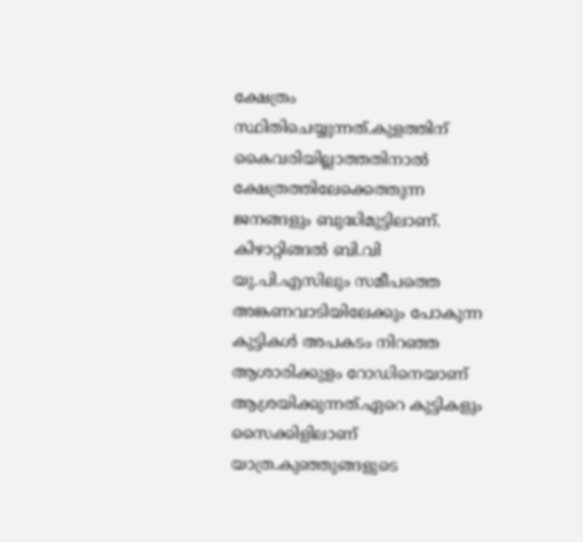ക്ഷേത്രം സ്ഥിതിചെയ്യുന്നത്.കുളത്തിന് കൈവരിയില്ലാത്തതിനാൽ ക്ഷേത്രത്തിലേക്കെത്തുന്ന ജനങ്ങളും ബുദ്ധിമുട്ടിലാണ്.
കിഴാറ്റിങ്ങൽ ബി.വി യു.പി.എസിലും സമീപത്തെ അങ്കണവാടിയിലേക്കും പോകുന്ന കുട്ടികൾ അപകടം നിറഞ്ഞ ആശാരിക്കുളം റോഡിനെയാണ് ആശ്രയിക്കുന്നത്.ഏറെ കുട്ടികളും സൈക്കിളിലാണ് യാത്ര.കുഞ്ഞുങ്ങളുടെ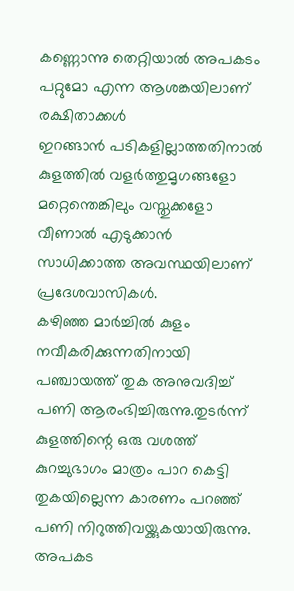കണ്ണൊന്നു തെറ്റിയാൽ അപകടം പറ്റുമോ എന്ന ആശങ്കയിലാണ് രക്ഷിതാക്കൾ
ഇറങ്ങാൻ പടികളില്ലാത്തതിനാൽ കുളത്തിൽ വളർത്തുമൃഗങ്ങളോ മറ്റെന്തെങ്കിലും വസ്തുക്കളോ വീണാൽ എടുക്കാൻ സാധിക്കാത്ത അവസ്ഥയിലാണ് പ്രദേശവാസികൾ.
കഴിഞ്ഞ മാർച്ചിൽ കുളം നവീകരിക്കുന്നതിനായി പഞ്ചായത്ത് തുക അനുവദിച്ച് പണി ആരംഭിച്ചിരുന്നു.തുടർന്ന് കുളത്തിന്റെ ഒരു വശത്ത് കുറച്ചുഭാഗം മാത്രം പാറ കെട്ടി തുകയില്ലെന്ന കാരണം പറഞ്ഞ് പണി നിറുത്തിവയ്ക്കുകയായിരുന്നു.
അപകട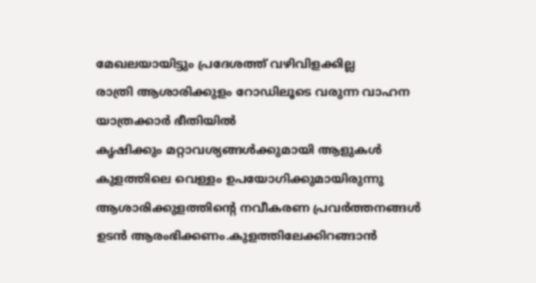മേഖലയായിട്ടും പ്രദേശത്ത് വഴിവിളക്കില്ല
രാത്രി ആശാരിക്കുളം റോഡിലൂടെ വരുന്ന വാഹന യാത്രക്കാർ ഭീതിയിൽ
കൃഷിക്കും മറ്റാവശ്യങ്ങൾക്കുമായി ആളുകൾ കുളത്തിലെ വെള്ളം ഉപയോഗിക്കുമായിരുന്നു
ആശാരിക്കുളത്തിന്റെ നവീകരണ പ്രവർത്തനങ്ങൾ ഉടൻ ആരംഭിക്കണം.കുളത്തിലേക്കിറങ്ങാൻ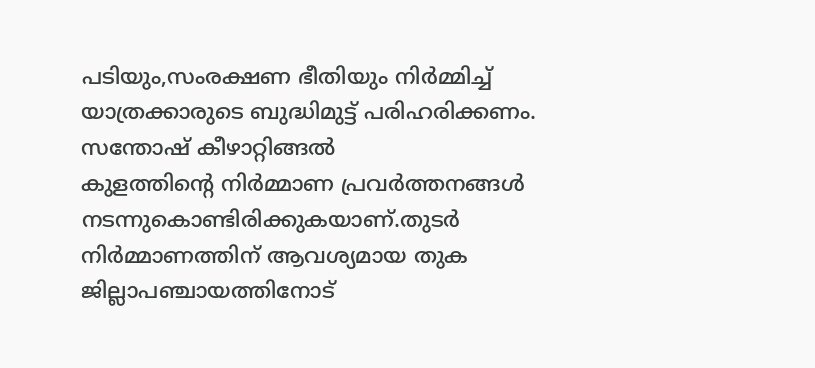പടിയും,സംരക്ഷണ ഭീതിയും നിർമ്മിച്ച് യാത്രക്കാരുടെ ബുദ്ധിമുട്ട് പരിഹരിക്കണം.
സന്തോഷ് കീഴാറ്റിങ്ങൽ
കുളത്തിന്റെ നിർമ്മാണ പ്രവർത്തനങ്ങൾ നടന്നുകൊണ്ടിരിക്കുകയാണ്.തുടർ നിർമ്മാണത്തിന് ആവശ്യമായ തുക ജില്ലാപഞ്ചായത്തിനോട്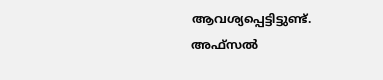ആവശ്യപ്പെട്ടിട്ടുണ്ട്.
അഫ്സൽ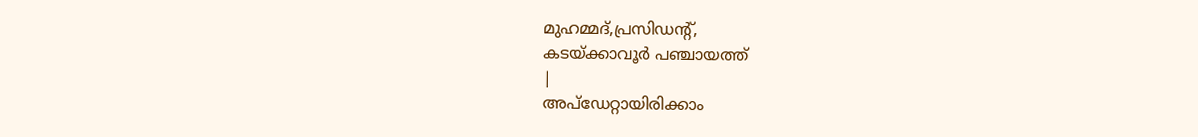മുഹമ്മദ്,പ്രസിഡന്റ്,
കടയ്ക്കാവൂർ പഞ്ചായത്ത്
|
അപ്ഡേറ്റായിരിക്കാം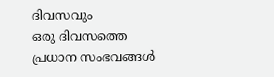ദിവസവും
ഒരു ദിവസത്തെ പ്രധാന സംഭവങ്ങൾ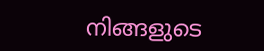നിങ്ങളുടെ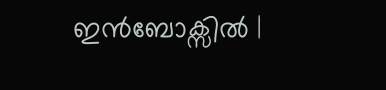ഇൻബോക്സിൽ |